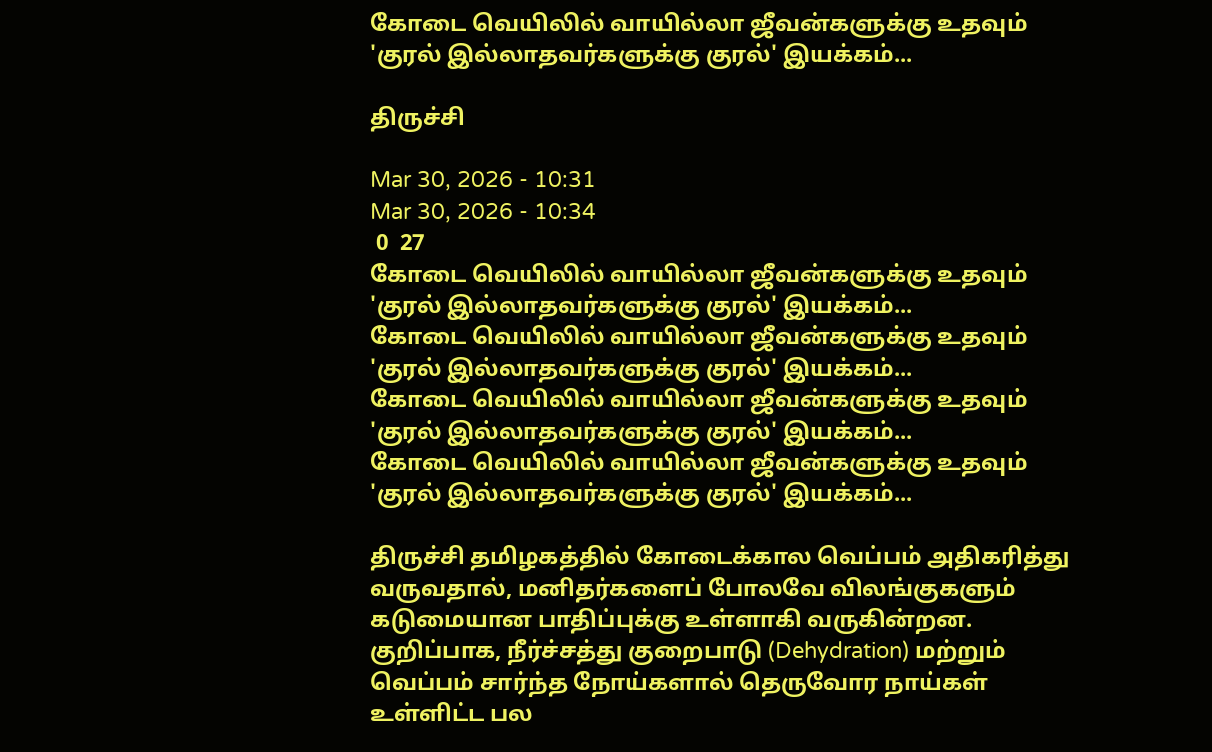கோடை வெயிலில் வாயில்லா ஜீவன்களுக்கு உதவும் 'குரல் இல்லாதவர்களுக்கு குரல்' இயக்கம்...

திருச்சி

Mar 30, 2026 - 10:31
Mar 30, 2026 - 10:34
 0  27
கோடை வெயிலில் வாயில்லா ஜீவன்களுக்கு உதவும் 'குரல் இல்லாதவர்களுக்கு குரல்' இயக்கம்...
கோடை வெயிலில் வாயில்லா ஜீவன்களுக்கு உதவும் 'குரல் இல்லாதவர்களுக்கு குரல்' இயக்கம்...
கோடை வெயிலில் வாயில்லா ஜீவன்களுக்கு உதவும் 'குரல் இல்லாதவர்களுக்கு குரல்' இயக்கம்...
கோடை வெயிலில் வாயில்லா ஜீவன்களுக்கு உதவும் 'குரல் இல்லாதவர்களுக்கு குரல்' இயக்கம்...

திருச்சி தமிழகத்தில் கோடைக்கால வெப்பம் அதிகரித்து வருவதால், மனிதர்களைப் போலவே விலங்குகளும் கடுமையான பாதிப்புக்கு உள்ளாகி வருகின்றன. குறிப்பாக, நீர்ச்சத்து குறைபாடு (Dehydration) மற்றும் வெப்பம் சார்ந்த நோய்களால் தெருவோர நாய்கள் உள்ளிட்ட பல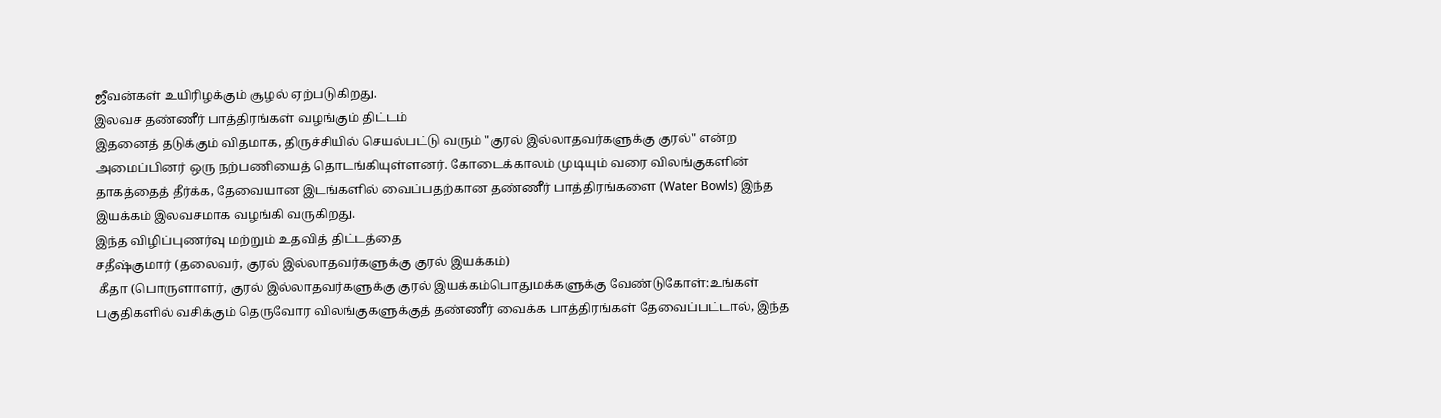ஜீவன்கள் உயிரிழக்கும் சூழல் ஏற்படுகிறது.
இலவச தண்ணீர் பாத்திரங்கள் வழங்கும் திட்டம்
இதனைத் தடுக்கும் விதமாக, திருச்சியில் செயல்பட்டு வரும் "குரல் இல்லாதவர்களுக்கு குரல்" என்ற அமைப்பினர் ஒரு நற்பணியைத் தொடங்கியுள்ளனர். கோடைக்காலம் முடியும் வரை விலங்குகளின் தாகத்தைத் தீர்க்க, தேவையான இடங்களில் வைப்பதற்கான தண்ணீர் பாத்திரங்களை (Water Bowls) இந்த இயக்கம் இலவசமாக வழங்கி வருகிறது.
இந்த விழிப்புணர்வு மற்றும் உதவித் திட்டத்தை
சதீஷ்குமார் (தலைவர், குரல் இல்லாதவர்களுக்கு குரல் இயக்கம்)
 கீதா (பொருளாளர், குரல் இல்லாதவர்களுக்கு குரல் இயக்கம்பொதுமக்களுக்கு வேண்டுகோள்:உங்கள் பகுதிகளில் வசிக்கும் தெருவோர விலங்குகளுக்குத் தண்ணீர் வைக்க பாத்திரங்கள் தேவைப்பட்டால், இந்த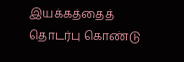இயக்கத்தைத் தொடர்பு கொண்டு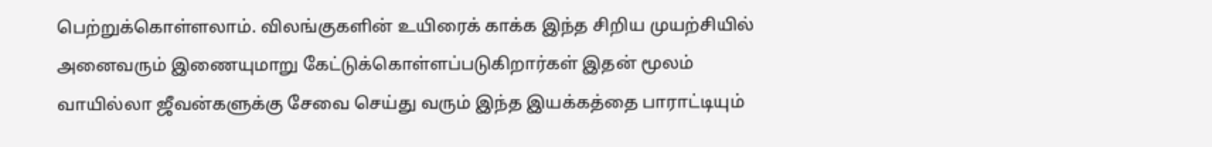பெற்றுக்கொள்ளலாம். விலங்குகளின் உயிரைக் காக்க இந்த சிறிய முயற்சியில் அனைவரும் இணையுமாறு கேட்டுக்கொள்ளப்படுகிறார்கள் இதன் மூலம் வாயில்லா ஜீவன்களுக்கு சேவை செய்து வரும் இந்த இயக்கத்தை பாராட்டியும்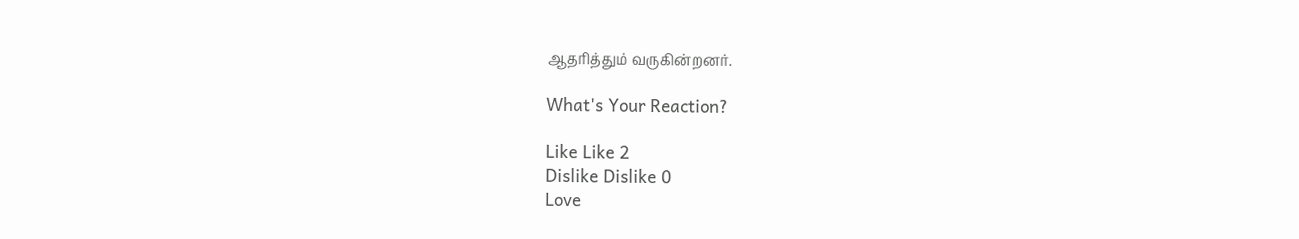ஆதரித்தும் வருகின்றனர்.

What's Your Reaction?

Like Like 2
Dislike Dislike 0
Love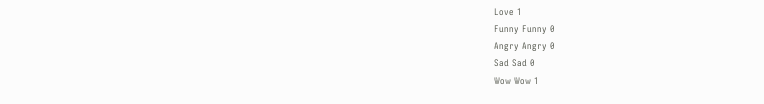Love 1
Funny Funny 0
Angry Angry 0
Sad Sad 0
Wow Wow 1